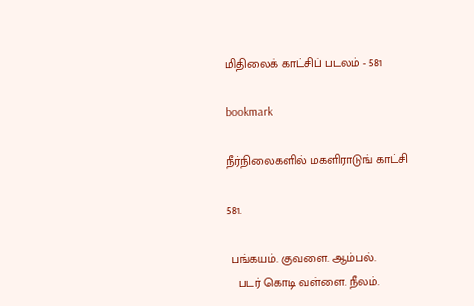மிதிலைக் காட்சிப் படலம் - 581

bookmark

நீர்நிலைகளில் மகளிராடுங் காட்சி

581.

 பங்கயம். குவளை. ஆம்பல்.
   படர் கொடி வள்ளை. நீலம்.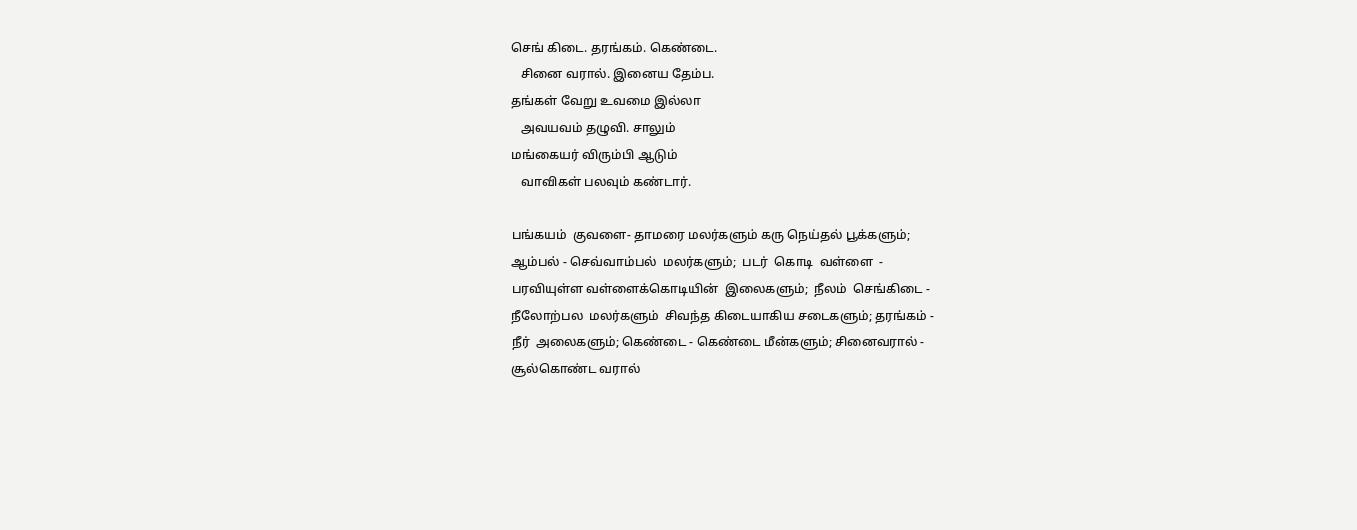செங் கிடை. தரங்கம். கெண்டை.
   சினை வரால். இனைய தேம்ப.
தங்கள் வேறு உவமை இல்லா
   அவயவம் தழுவி. சாலும்
மங்கையர் விரும்பி ஆடும்
   வாவிகள் பலவும் கண்டார்.

பங்கயம்  குவளை- தாமரை மலர்களும் கரு நெய்தல் பூக்களும்;
ஆம்பல் - செவ்வாம்பல்  மலர்களும்;  படர்  கொடி  வள்ளை  -
பரவியுள்ள வள்ளைக்கொடியின்  இலைகளும்;  நீலம்  செங்கிடை -
நீலோற்பல  மலர்களும்  சிவந்த கிடையாகிய சடைகளும்; தரங்கம் -
நீர்  அலைகளும்; கெண்டை - கெண்டை மீன்களும்; சினைவரால் -
சூல்கொண்ட வரால்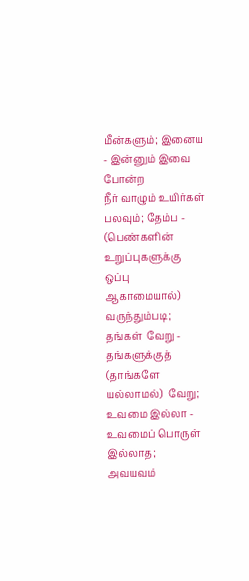மீன்களும்; இனைய - இன்னும் இவை போன்ற
நீர் வாழும் உயிர்கள் பலவும்; தேம்ப - (பெண்களின் உறுப்புகளுக்கு
ஒப்பு  ஆகாமையால்) வருந்தும்படி;  தங்கள்  வேறு - தங்களுக்குத்
(தாங்களே யல்லாமல்)  வேறு; உவமை இல்லா - உவமைப் பொருள்
இல்லாத;  அவயவம்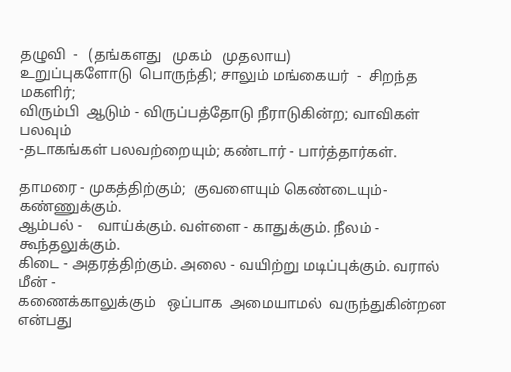தழுவி  -   (தங்களது   முகம்   முதலாய)
உறுப்புகளோடு  பொருந்தி; சாலும் மங்கையர்  -  சிறந்த  மகளிர்;
விரும்பி  ஆடும் - விருப்பத்தோடு நீராடுகின்ற; வாவிகள் பலவும்
-தடாகங்கள் பலவற்றையும்; கண்டார் - பார்த்தார்கள்.

தாமரை - முகத்திற்கும்;  குவளையும் கெண்டையும்- கண்ணுக்கும்.
ஆம்பல் -    வாய்க்கும். வள்ளை - காதுக்கும். நீலம் - கூந்தலுக்கும்.
கிடை - அதரத்திற்கும். அலை - வயிற்று மடிப்புக்கும். வரால் மீன் -
கணைக்காலுக்கும்   ஒப்பாக  அமையாமல்  வருந்துகின்றன  என்பது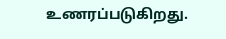உணரப்படுகிறது.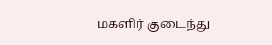மகளிர் குடைந்து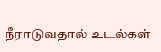நீராடுவதால் உடல்கள்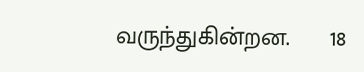வருந்துகின்றன.      18